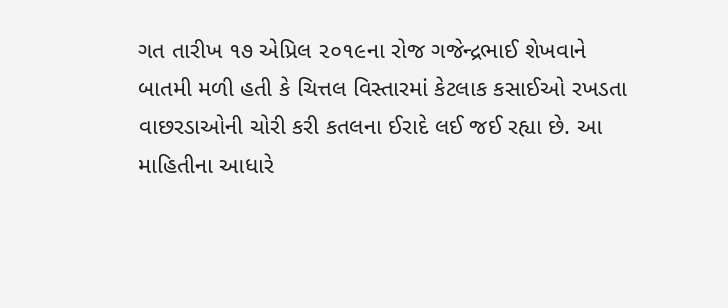ગત તારીખ ૧૭ એપ્રિલ ૨૦૧૯ના રોજ ગજેન્દ્રભાઈ શેખવાને બાતમી મળી હતી કે ચિત્તલ વિસ્તારમાં કેટલાક કસાઈઓ રખડતા વાછરડાઓની ચોરી કરી કતલના ઈરાદે લઈ જઈ રહ્યા છે. આ માહિતીના આધારે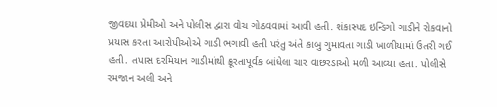જીવદયા પ્રેમીઓ અને પોલીસ દ્વારા વોચ ગોઠવવામાં આવી હતી. શંકાસ્પદ ઇન્ડિગો ગાડીને રોકવાનો પ્રયાસ કરતા આરોપીઓએ ગાડી ભગાવી હતી પરંતુ અંતે કાબુ ગુમાવતા ગાડી ખાળીયામાં ઉતરી ગઈ હતી. તપાસ દરમિયાન ગાડીમાંથી ક્રૂરતાપૂર્વક બાંધેલા ચાર વાછરડાઓ મળી આવ્યા હતા. પોલીસે રમજાન અલી અને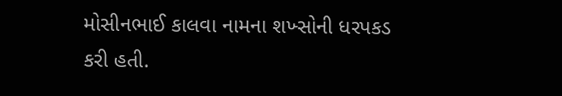મોસીનભાઈ કાલવા નામના શખ્સોની ધરપકડ કરી હતી.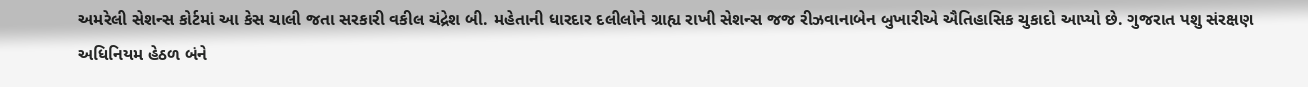અમરેલી સેશન્સ કોર્ટમાં આ કેસ ચાલી જતા સરકારી વકીલ ચંદ્રેશ બી. મહેતાની ધારદાર દલીલોને ગ્રાહ્ય રાખી સેશન્સ જજ રીઝવાનાબેન બુખારીએ ઐતિહાસિક ચુકાદો આપ્યો છે. ગુજરાત પશુ સંરક્ષણ અધિનિયમ હેઠળ બંને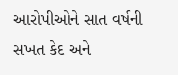આરોપીઓને સાત વર્ષની સખત કેદ અને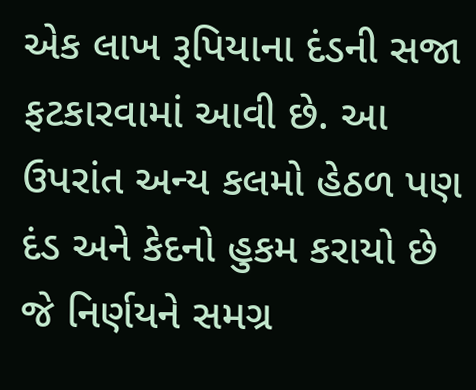એક લાખ રૂપિયાના દંડની સજા ફટકારવામાં આવી છે. આ ઉપરાંત અન્ય કલમો હેઠળ પણ દંડ અને કેદનો હુકમ કરાયો છે જે નિર્ણયને સમગ્ર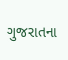ગુજરાતના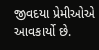જીવદયા પ્રેમીઓએ આવકાર્યો છે.